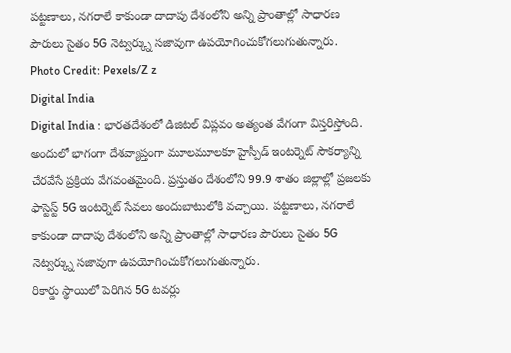పట్టణాలు, నగరాలే కాకుండా దాదాపు దేశంలోని అన్ని ప్రాంతాల్లో సాధారణ పౌరులు సైతం 5G నెట్వర్క్ను సజావుగా ఉపయోగించుకోగలుగుతున్నారు.
Photo Credit: Pexels/Z z
Digital India
Digital India : భారతదేశంలో డిజిటల్ విప్లవం అత్యంత వేగంగా విస్తరిస్తోంది. అందులో భాగంగా దేశవ్యాప్తంగా మూలమూలకూ హైస్పీడ్ ఇంటర్నెట్ సౌకర్యాన్ని చేరవేసే ప్రక్రియ వేగవంతమైంది. ప్రస్తుతం దేశంలోని 99.9 శాతం జిల్లాల్లో ప్రజలకు ఫాస్టెస్ట్ 5G ఇంటర్నెట్ సేవలు అందుబాటులోకి వచ్చాయి. పట్టణాలు, నగరాలే కాకుండా దాదాపు దేశంలోని అన్ని ప్రాంతాల్లో సాధారణ పౌరులు సైతం 5G నెట్వర్క్ను సజావుగా ఉపయోగించుకోగలుగుతున్నారు.
రికార్డు స్థాయిలో పెరిగిన 5G టవర్లు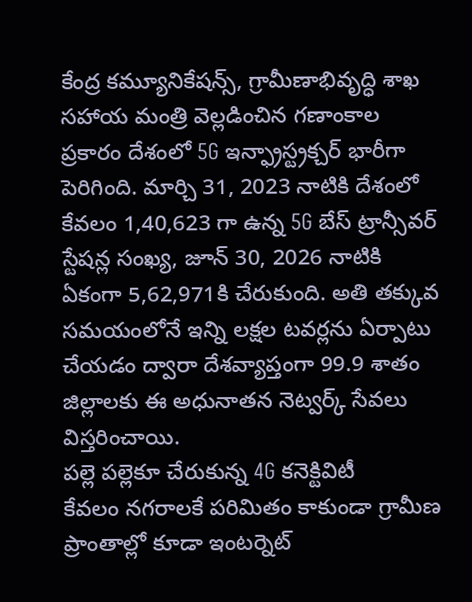కేంద్ర కమ్యూనికేషన్స్, గ్రామీణాభివృద్ధి శాఖ సహాయ మంత్రి వెల్లడించిన గణాంకాల ప్రకారం దేశంలో 5G ఇన్ఫ్రాస్ట్రక్చర్ భారీగా పెరిగింది. మార్చి 31, 2023 నాటికి దేశంలో కేవలం 1,40,623 గా ఉన్న 5G బేస్ ట్రాన్సీవర్ స్టేషన్ల సంఖ్య, జూన్ 30, 2026 నాటికి ఏకంగా 5,62,971కి చేరుకుంది. అతి తక్కువ సమయంలోనే ఇన్ని లక్షల టవర్లను ఏర్పాటు చేయడం ద్వారా దేశవ్యాప్తంగా 99.9 శాతం జిల్లాలకు ఈ అధునాతన నెట్వర్క్ సేవలు విస్తరించాయి.
పల్లె పల్లెకూ చేరుకున్న 4G కనెక్టివిటీ
కేవలం నగరాలకే పరిమితం కాకుండా గ్రామీణ ప్రాంతాల్లో కూడా ఇంటర్నెట్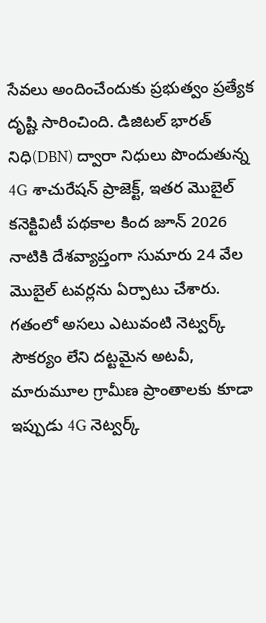సేవలు అందించేందుకు ప్రభుత్వం ప్రత్యేక దృష్టి సారించింది. డిజిటల్ భారత్ నిధి(DBN) ద్వారా నిధులు పొందుతున్న 4G శాచురేషన్ ప్రాజెక్ట్, ఇతర మొబైల్ కనెక్టివిటీ పథకాల కింద జూన్ 2026 నాటికి దేశవ్యాప్తంగా సుమారు 24 వేల మొబైల్ టవర్లను ఏర్పాటు చేశారు. గతంలో అసలు ఎటువంటి నెట్వర్క్ సౌకర్యం లేని దట్టమైన అటవీ, మారుమూల గ్రామీణ ప్రాంతాలకు కూడా ఇప్పుడు 4G నెట్వర్క్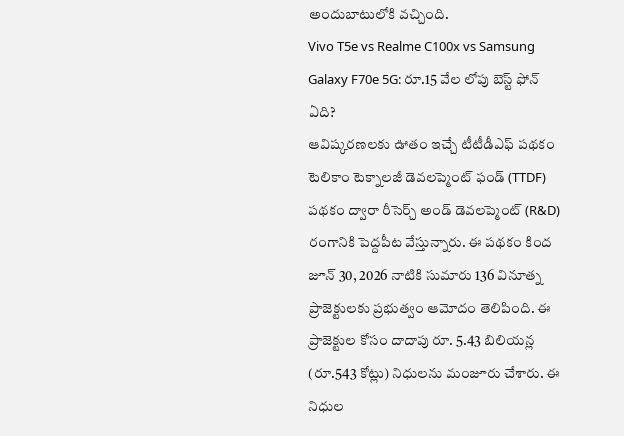అందుబాటులోకి వచ్చింది.
Vivo T5e vs Realme C100x vs Samsung Galaxy F70e 5G: రూ.15 వేల లోపు బెస్ట్ ఫోన్ ఏది?
ఆవిష్కరణలకు ఊతం ఇచ్చే టీటీడీఎఫ్ పథకం
టెలికాం టెక్నాలజీ డెవలప్మెంట్ ఫండ్ (TTDF) పథకం ద్వారా రీసెర్చ్ అండ్ డెవలప్మెంట్ (R&D) రంగానికి పెద్దపీట వేస్తున్నారు. ఈ పథకం కింద జూన్ 30, 2026 నాటికి సుమారు 136 వినూత్న ప్రాజెక్టులకు ప్రభుత్వం ఆమోదం తెలిపింది. ఈ ప్రాజెక్టుల కోసం దాదాపు రూ. 5.43 బిలియన్ల (రూ.543 కోట్లు) నిధులను మంజూరు చేశారు. ఈ నిధుల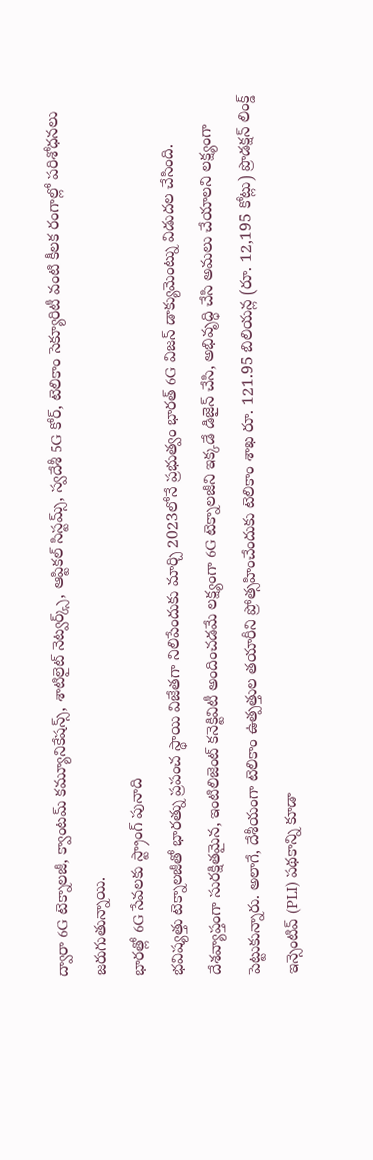ద్వారా 6G టెక్నాలజీ, క్వాంటమ్ కమ్యూనికేషన్స్, శాటిలైట్ నెట్వర్క్స్, ఆప్టికల్ సిస్టమ్స్, స్వదేశీ 5G కోర్, టెలికాం సెక్యూరిటీ వంటి కీలక రంగాల్లో పరిశోధనలు జరుగుతున్నాయి.
భారత్లో 6G సేవలకు స్ట్రాంగ్ పునాది
భవిష్యత్తు టెక్నాలజీతో భారత్ను ప్రపంచ స్థాయి విజేతగా నిలిపేందుకు మార్చి 2023లోనే ప్రభుత్వం భారత్ 6G విజన్ డాక్యుమెంట్ను విడుదల చేసింది. దేశవ్యాప్తంగా సురక్షితమైన, ఇంటిలిజెంట్ కనెక్టివిటీ అందించడమే లక్ష్యంగా 6G టెక్నాలజీని ఇక్కడే డిజైన్ చేసి, అభివృద్ధి చేసి అమలు చేయాలని లక్ష్యంగా పెట్టుకున్నారు. అలాగే, దేశీయంగా టెలికాం ఉత్పత్తుల తయారీని ప్రోత్సహించేందుకు టెలికాం శాఖ రూ. 121.95 బిలియన్ల (రూ. 12,195 కోట్లు) ప్రొడక్షన్ లింక్డ్ ఇన్సెంటివ్ (PLI) పథకాన్ని కూడా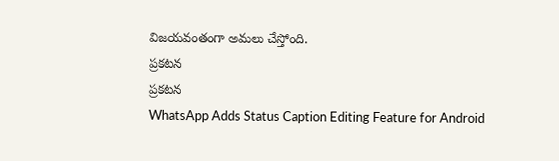విజయవంతంగా అమలు చేస్తోంది.
ప్రకటన
ప్రకటన
WhatsApp Adds Status Caption Editing Feature for Android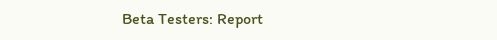Beta Testers: Report